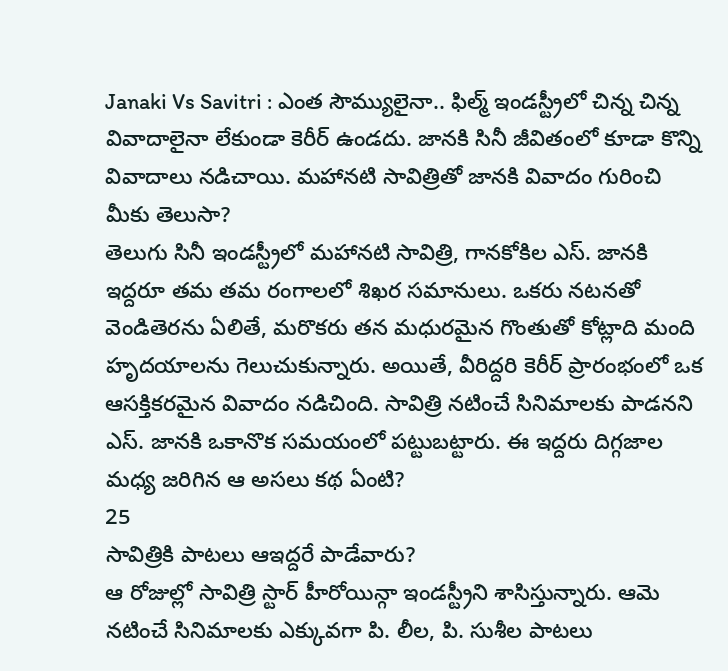Janaki Vs Savitri : ఎంత సౌమ్యులైనా.. ఫిల్మ్ ఇండస్ట్రీలో చిన్న చిన్న వివాదాలైనా లేకుండా కెరీర్ ఉండదు. జానకి సినీ జీవితంలో కూడా కొన్ని వివాదాలు నడిచాయి. మహానటి సావిత్రితో జానకి వివాదం గురించి మీకు తెలుసా?
తెలుగు సినీ ఇండస్ట్రీలో మహానటి సావిత్రి, గానకోకిల ఎస్. జానకి ఇద్దరూ తమ తమ రంగాలలో శిఖర సమానులు. ఒకరు నటనతో వెండితెరను ఏలితే, మరొకరు తన మధురమైన గొంతుతో కోట్లాది మంది హృదయాలను గెలుచుకున్నారు. అయితే, వీరిద్దరి కెరీర్ ప్రారంభంలో ఒక ఆసక్తికరమైన వివాదం నడిచింది. సావిత్రి నటించే సినిమాలకు పాడనని ఎస్. జానకి ఒకానొక సమయంలో పట్టుబట్టారు. ఈ ఇద్దరు దిగ్గజాల మధ్య జరిగిన ఆ అసలు కథ ఏంటి?
25
సావిత్రికి పాటలు ఆఇద్దరే పాడేవారు?
ఆ రోజుల్లో సావిత్రి స్టార్ హీరోయిన్గా ఇండస్ట్రీని శాసిస్తున్నారు. ఆమె నటించే సినిమాలకు ఎక్కువగా పి. లీల, పి. సుశీల పాటలు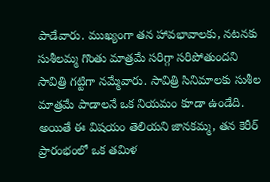పాడేవారు. ముఖ్యంగా తన హావభావాలకు, నటనకు సుశీలమ్మ గొంతు మాత్రమే సరిగ్గా సరిపోతుందని సావిత్రి గట్టిగా నమ్మేవారు. సావిత్రి సినిమాలకు సుశీల మాత్రమే పాడాలనే ఒక నియమం కూడా ఉండేది. అయితే ఈ విషయం తెలియని జానకమ్మ, తన కెరీర్ ప్రారంభంలో ఒక తమిళ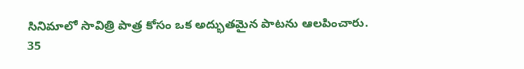సినిమాలో సావిత్రి పాత్ర కోసం ఒక అద్భుతమైన పాటను ఆలపించారు.
35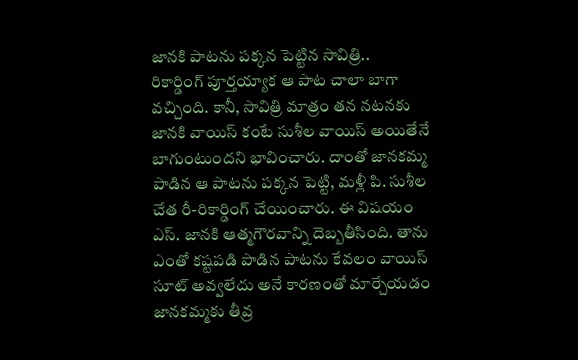జానకి పాటను పక్కన పెట్టిన సావిత్రి..
రికార్డింగ్ పూర్తయ్యాక ఆ పాట చాలా బాగా వచ్చింది. కానీ, సావిత్రి మాత్రం తన నటనకు జానకి వాయిస్ కంటే సుశీల వాయిస్ అయితేనే బాగుంటుందని భావించారు. దాంతో జానకమ్మ పాడిన ఆ పాటను పక్కన పెట్టి, మళ్లీ పి. సుశీల చేత రీ-రికార్డింగ్ చేయించారు. ఈ విషయం ఎస్. జానకి ఆత్మగౌరవాన్ని దెబ్బతీసింది. తాను ఎంతో కష్టపడి పాడిన పాటను కేవలం వాయిస్ సూట్ అవ్వలేదు అనే కారణంతో మార్చేయడం జానకమ్మకు తీవ్ర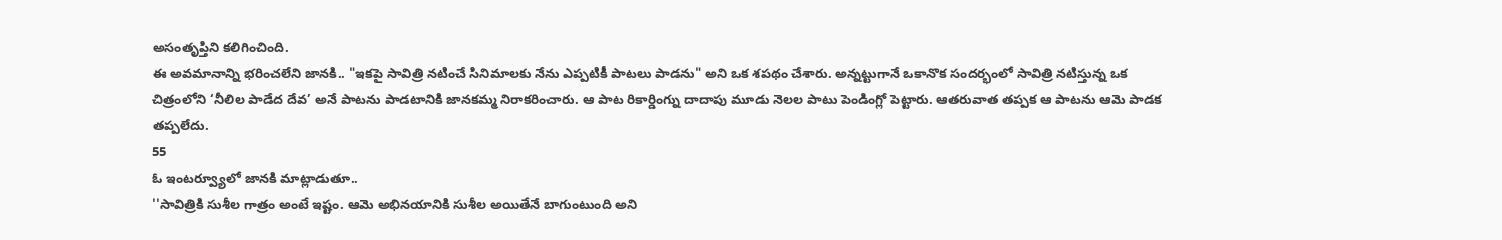అసంతృప్తిని కలిగించింది.
ఈ అవమానాన్ని భరించలేని జానకి.. "ఇకపై సావిత్రి నటించే సినిమాలకు నేను ఎప్పటికీ పాటలు పాడను" అని ఒక శపథం చేశారు. అన్నట్టుగానే ఒకానొక సందర్భంలో సావిత్రి నటిస్తున్న ఒక చిత్రంలోని ‘నీలిల పాడేద దేవ’ అనే పాటను పాడటానికి జానకమ్మ నిరాకరించారు. ఆ పాట రికార్డింగ్ను దాదాపు మూడు నెలల పాటు పెండింగ్లో పెట్టారు. ఆతరువాత తప్పక ఆ పాటను ఆమె పాడక తప్పలేదు.
55
ఓ ఇంటర్వ్యూలో జానకి మాట్లాడుతూ..
''సావిత్రికి సుశీల గాత్రం అంటే ఇష్టం. ఆమె అభినయానికి సుశీల అయితేనే బాగుంటుంది అని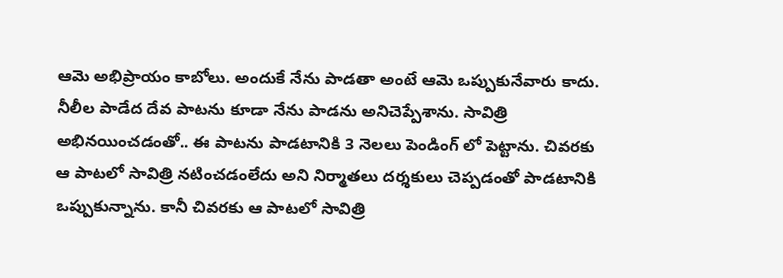ఆమె అభిప్రాయం కాబోలు. అందుకే నేను పాడతా అంటే ఆమె ఒప్పుకునేవారు కాదు. నీలీల పాడేద దేవ పాటను కూడా నేను పాడను అనిచెప్పేశాను. సావిత్రి అభినయించడంతో.. ఈ పాటను పాడటానికి 3 నెలలు పెండింగ్ లో పెట్టాను. చివరకు ఆ పాటలో సావిత్రి నటించడంలేదు అని నిర్మాతలు దర్శకులు చెప్పడంతో పాడటానికి ఒప్పుకున్నాను. కానీ చివరకు ఆ పాటలో సావిత్రి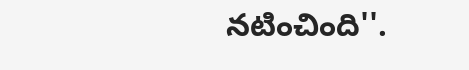నటించింది''.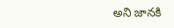అని జానకి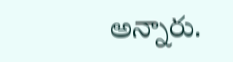అన్నారు.